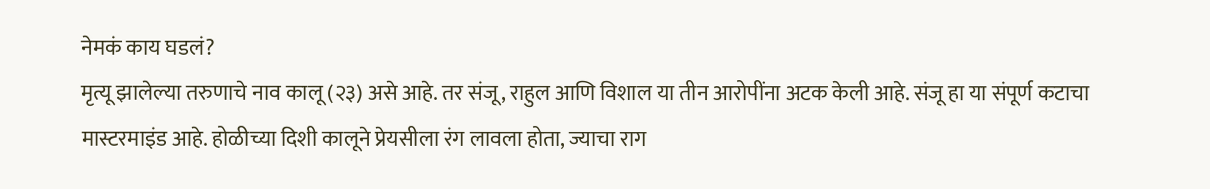नेमकं काय घडलं?
मृत्यू झालेल्या तरुणाचे नाव कालू (२३) असे आहे. तर संजू, राहुल आणि विशाल या तीन आरोपींना अटक केली आहे. संजू हा या संपूर्ण कटाचा मास्टरमाइंड आहे. होळीच्या दिशी कालूने प्रेयसीला रंग लावला होता, ज्याचा राग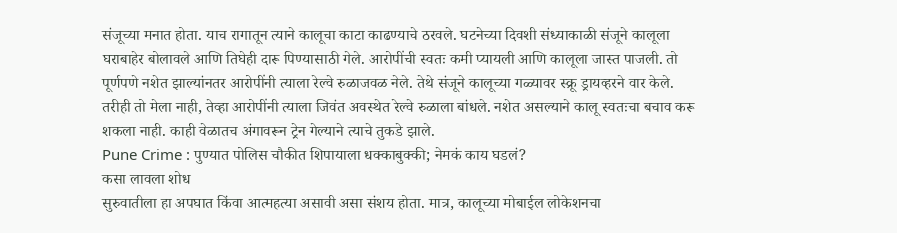संजूच्या मनात होता. याच रागातून त्याने कालूचा काटा काढण्याचे ठरवले. घटनेच्या दिवशी संध्याकाळी संजूने कालूला घराबाहेर बोलावले आणि तिघेही दारू पिण्यासाठी गेले. आरोपींची स्वतः कमी प्यायली आणि कालूला जास्त पाजली. तो पूर्णपणे नशेत झाल्यांनतर आरोपींनी त्याला रेल्वे रुळाजवळ नेले. तेथे संजूने कालूच्या गळ्यावर स्क्रू ड्रायव्हरने वार केले. तरीही तो मेला नाही, तेव्हा आरोपींनी त्याला जिवंत अवस्थेत रेल्वे रुळाला बांधले. नशेत असल्याने कालू स्वतःचा बचाव करू शकला नाही. काही वेळातच अंगावरून ट्रेन गेल्याने त्याचे तुकडे झाले.
Pune Crime : पुण्यात पोलिस चौकीत शिपायाला धक्काबुक्की; नेमकं काय घडलं?
कसा लावला शोध
सुरुवातीला हा अपघात किंवा आत्महत्या असावी असा संशय होता. मात्र, कालूच्या मोबाईल लोकेशनचा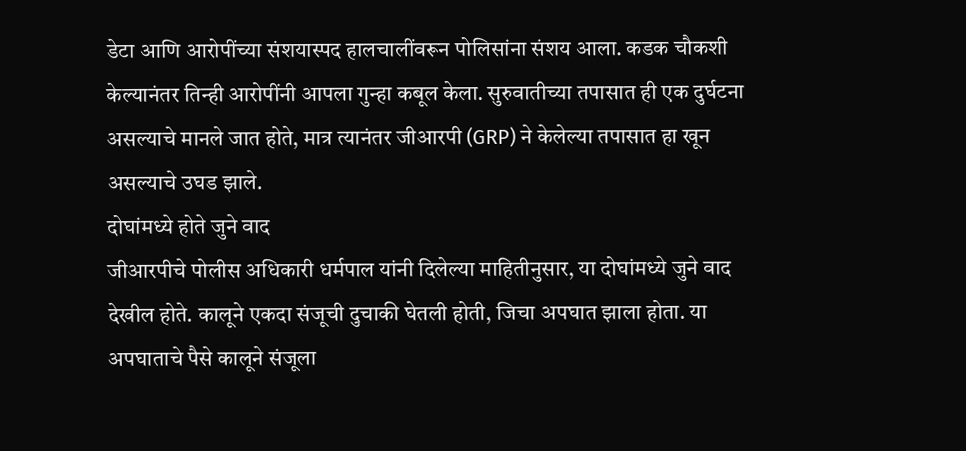डेटा आणि आरोपींच्या संशयास्पद हालचालींवरून पोलिसांना संशय आला. कडक चौकशी केल्यानंतर तिन्ही आरोपींनी आपला गुन्हा कबूल केला. सुरुवातीच्या तपासात ही एक दुर्घटना असल्याचे मानले जात होते, मात्र त्यानंतर जीआरपी (GRP) ने केलेल्या तपासात हा खून असल्याचे उघड झाले.
दोघांमध्ये होते जुने वाद
जीआरपीचे पोलीस अधिकारी धर्मपाल यांनी दिलेल्या माहितीनुसार, या दोघांमध्ये जुने वाद देखील होते. कालूने एकदा संजूची दुचाकी घेतली होती, जिचा अपघात झाला होता. या अपघाताचे पैसे कालूने संजूला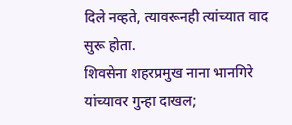दिले नव्हते, त्यावरूनही त्यांच्यात वाद सुरू होता.
शिवसेना शहरप्रमुख नाना भानगिरे यांच्यावर गुन्हा दाखल;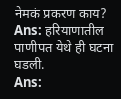नेमकं प्रकरण काय?
Ans: हरियाणातील पाणीपत येथे ही घटना घडली.
Ans: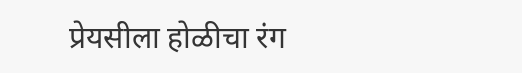प्रेयसीला होळीचा रंग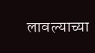लावल्याच्या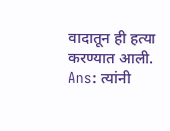वादातून ही हत्या करण्यात आली.
Ans: त्यांनी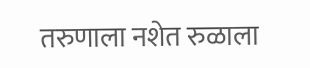तरुणाला नशेत रुळाला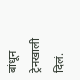बांधून ट्रेनखाली दिलं.